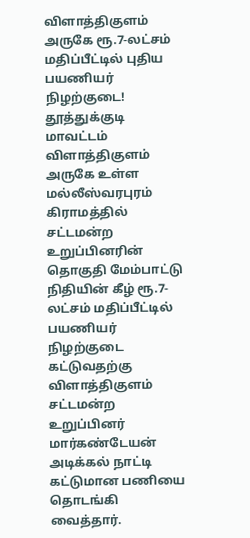விளாத்திகுளம் அருகே ரூ.7-லட்சம் மதிப்பீட்டில் புதிய பயணியர் நிழற்குடை!
தூத்துக்குடி மாவட்டம் விளாத்திகுளம் அருகே உள்ள மல்லீஸ்வரபுரம் கிராமத்தில் சட்டமன்ற உறுப்பினரின் தொகுதி மேம்பாட்டு நிதியின் கீழ் ரூ.7-லட்சம் மதிப்பீட்டில் பயணியர் நிழற்குடை கட்டுவதற்கு விளாத்திகுளம் சட்டமன்ற உறுப்பினர் மார்கண்டேயன் அடிக்கல் நாட்டி கட்டுமான பணியை தொடங்கி வைத்தார்.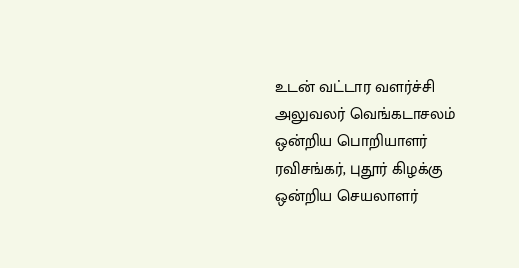உடன் வட்டார வளர்ச்சி அலுவலர் வெங்கடாசலம் ஒன்றிய பொறியாளர் ரவிசங்கர், புதூர் கிழக்கு ஒன்றிய செயலாளர்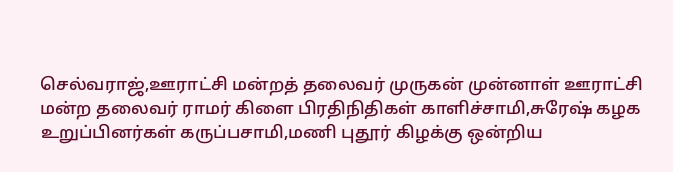செல்வராஜ்,ஊராட்சி மன்றத் தலைவர் முருகன் முன்னாள் ஊராட்சி மன்ற தலைவர் ராமர் கிளை பிரதிநிதிகள் காளிச்சாமி,சுரேஷ் கழக உறுப்பினர்கள் கருப்பசாமி,மணி புதூர் கிழக்கு ஒன்றிய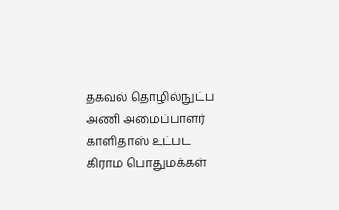தகவல் தொழில்நுட்ப அணி அமைப்பாளர் காளிதாஸ் உட்பட கிராம பொதுமக்கள்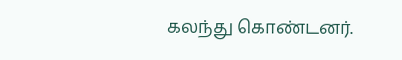கலந்து கொண்டனர்.